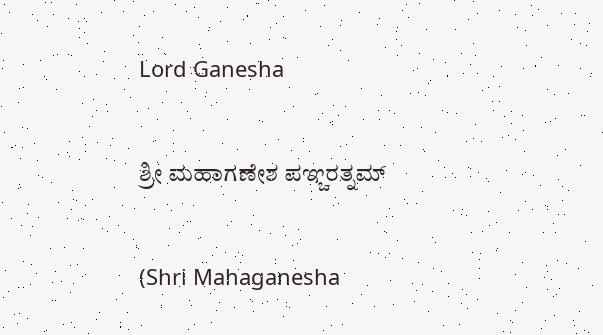Lord Ganesha

ಶ್ರೀ ಮಹಾಗಣೇಶ ಪಞ್ಚರತ್ನಮ್

(Shri Mahaganesha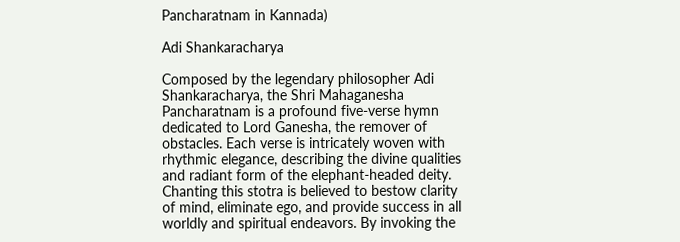Pancharatnam in Kannada)

Adi Shankaracharya

Composed by the legendary philosopher Adi Shankaracharya, the Shri Mahaganesha Pancharatnam is a profound five-verse hymn dedicated to Lord Ganesha, the remover of obstacles. Each verse is intricately woven with rhythmic elegance, describing the divine qualities and radiant form of the elephant-headed deity. Chanting this stotra is believed to bestow clarity of mind, eliminate ego, and provide success in all worldly and spiritual endeavors. By invoking the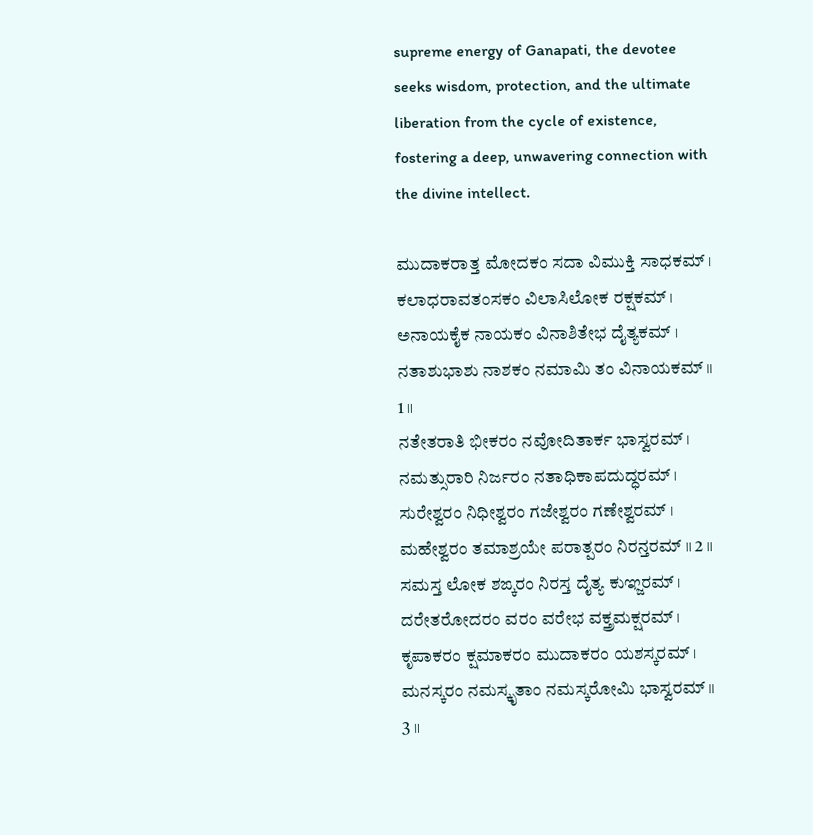supreme energy of Ganapati, the devotee seeks wisdom, protection, and the ultimate liberation from the cycle of existence, fostering a deep, unwavering connection with the divine intellect.

ಮುದಾಕರಾತ್ತ ಮೋದಕಂ ಸದಾ ವಿಮುಕ್ತಿ ಸಾಧಕಮ್ ।
ಕಲಾಧರಾವತಂಸಕಂ ವಿಲಾಸಿಲೋಕ ರಕ್ಷಕಮ್ ।
ಅನಾಯಕೈಕ ನಾಯಕಂ ವಿನಾಶಿತೇಭ ದೈತ್ಯಕಮ್ ।
ನತಾಶುಭಾಶು ನಾಶಕಂ ನಮಾಮಿ ತಂ ವಿನಾಯಕಮ್ ॥ 1 ॥
ನತೇತರಾತಿ ಭೀಕರಂ ನವೋದಿತಾರ್ಕ ಭಾಸ್ವರಮ್ ।
ನಮತ್ಸುರಾರಿ ನಿರ್ಜರಂ ನತಾಧಿಕಾಪದುದ್ಧರಮ್ ।
ಸುರೇಶ್ವರಂ ನಿಧೀಶ್ವರಂ ಗಜೇಶ್ವರಂ ಗಣೇಶ್ವರಮ್ ।
ಮಹೇಶ್ವರಂ ತಮಾಶ್ರಯೇ ಪರಾತ್ಪರಂ ನಿರನ್ತರಮ್ ॥ 2 ॥
ಸಮಸ್ತ ಲೋಕ ಶಙ್ಕರಂ ನಿರಸ್ತ ದೈತ್ಯ ಕುಞ್ಜರಮ್ ।
ದರೇತರೋದರಂ ವರಂ ವರೇಭ ವಕ್ತ್ರಮಕ್ಷರಮ್ ।
ಕೃಪಾಕರಂ ಕ್ಷಮಾಕರಂ ಮುದಾಕರಂ ಯಶಸ್ಕರಮ್ ।
ಮನಸ್ಕರಂ ನಮಸ್ಕೃತಾಂ ನಮಸ್ಕರೋಮಿ ಭಾಸ್ವರಮ್ ॥ 3 ॥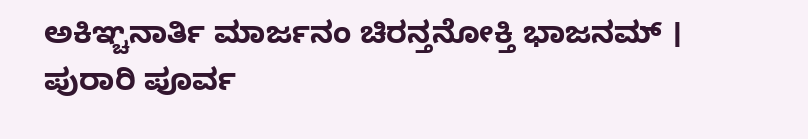ಅಕಿಞ್ಚನಾರ್ತಿ ಮಾರ್ಜನಂ ಚಿರನ್ತನೋಕ್ತಿ ಭಾಜನಮ್ ।
ಪುರಾರಿ ಪೂರ್ವ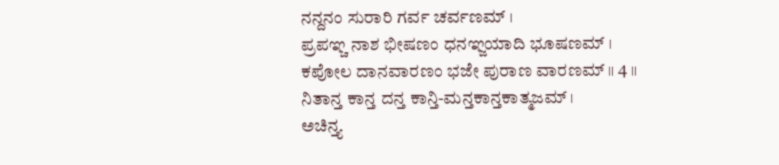ನನ್ದನಂ ಸುರಾರಿ ಗರ್ವ ಚರ್ವಣಮ್ ।
ಪ್ರಪಞ್ಚ ನಾಶ ಭೀಷಣಂ ಧನಞ್ಜಯಾದಿ ಭೂಷಣಮ್ ।
ಕಪೋಲ ದಾನವಾರಣಂ ಭಜೇ ಪುರಾಣ ವಾರಣಮ್ ॥ 4 ॥
ನಿತಾನ್ತ ಕಾನ್ತ ದನ್ತ ಕಾನ್ತಿ-ಮನ್ತಕಾನ್ತಕಾತ್ಮಜಮ್ ।
ಅಚಿನ್ತ್ಯ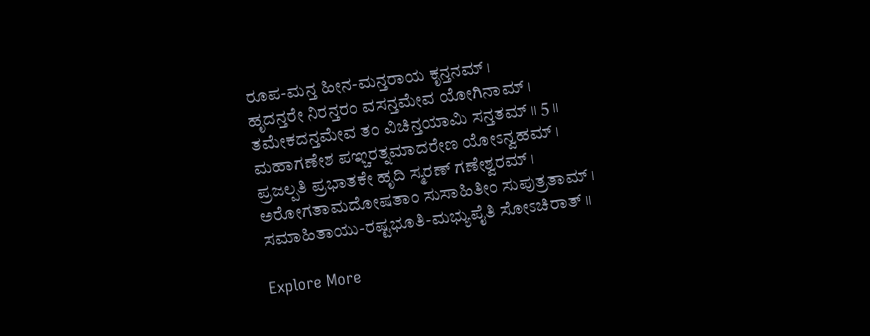ರೂಪ-ಮನ್ತ ಹೀನ-ಮನ್ತರಾಯ ಕೃನ್ತನಮ್ ।
ಹೃದನ್ತರೇ ನಿರನ್ತರಂ ವಸನ್ತಮೇವ ಯೋಗಿನಾಮ್ ।
ತಮೇಕದನ್ತಮೇವ ತಂ ವಿಚಿನ್ತಯಾಮಿ ಸನ್ತತಮ್ ॥ 5 ॥
ಮಹಾಗಣೇಶ ಪಞ್ಚರತ್ನಮಾದರೇಣ ಯೋಽನ್ವಹಮ್ ।
ಪ್ರಜಲ್ಪತಿ ಪ್ರಭಾತಕೇ ಹೃದಿ ಸ್ಮರಣ್ ಗಣೇಶ್ವರಮ್ ।
ಅರೋಗತಾಮದೋಷತಾಂ ಸುಸಾಹಿತೀಂ ಸುಪುತ್ರತಾಮ್ ।
ಸಮಾಹಿತಾಯು-ರಷ್ಟಭೂತಿ-ಮಭ್ಯುಪೈತಿ ಸೋಽಚಿರಾತ್ ॥

Explore More